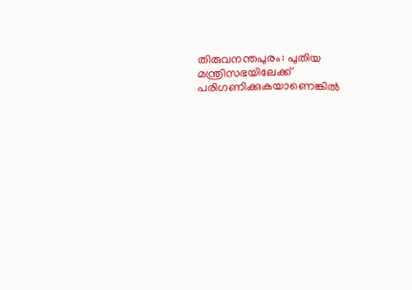തിരുവനന്തപുരം: പുതിയ മന്ത്രിസഭയിലേക്ക് പരിഗണിക്കുകയാണെങ്കിൽ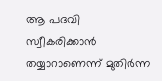ആ പദവി സ്വീകരിക്കാൻ തയ്യാറാണെന്ന് മുതിർന്ന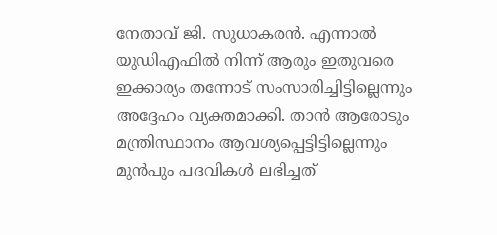നേതാവ് ജി. സുധാകരൻ. എന്നാൽ യുഡിഎഫിൽ നിന്ന് ആരും ഇതുവരെ ഇക്കാര്യം തന്നോട് സംസാരിച്ചിട്ടില്ലെന്നും അദ്ദേഹം വ്യക്തമാക്കി. താൻ ആരോടും മന്ത്രിസ്ഥാനം ആവശ്യപ്പെട്ടിട്ടില്ലെന്നും മുൻപും പദവികൾ ലഭിച്ചത്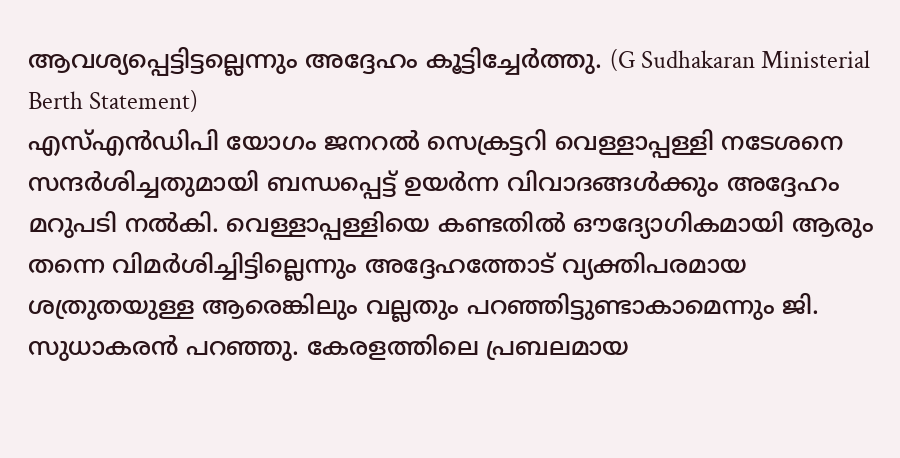ആവശ്യപ്പെട്ടിട്ടല്ലെന്നും അദ്ദേഹം കൂട്ടിച്ചേർത്തു. (G Sudhakaran Ministerial Berth Statement)
എസ്എൻഡിപി യോഗം ജനറൽ സെക്രട്ടറി വെള്ളാപ്പള്ളി നടേശനെ സന്ദർശിച്ചതുമായി ബന്ധപ്പെട്ട് ഉയർന്ന വിവാദങ്ങൾക്കും അദ്ദേഹം മറുപടി നൽകി. വെള്ളാപ്പള്ളിയെ കണ്ടതിൽ ഔദ്യോഗികമായി ആരും തന്നെ വിമർശിച്ചിട്ടില്ലെന്നും അദ്ദേഹത്തോട് വ്യക്തിപരമായ ശത്രുതയുള്ള ആരെങ്കിലും വല്ലതും പറഞ്ഞിട്ടുണ്ടാകാമെന്നും ജി. സുധാകരൻ പറഞ്ഞു. കേരളത്തിലെ പ്രബലമായ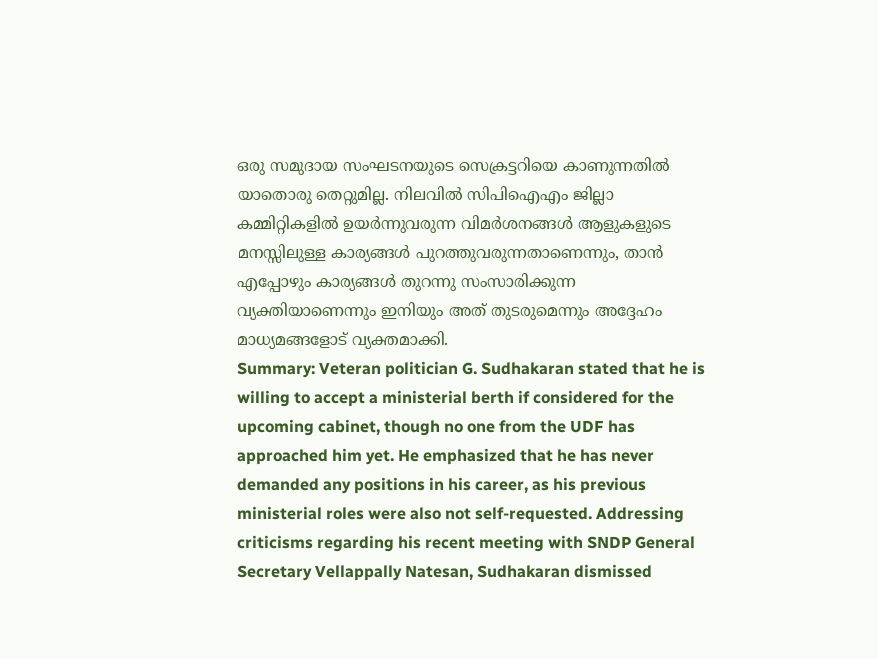ഒരു സമുദായ സംഘടനയുടെ സെക്രട്ടറിയെ കാണുന്നതിൽ യാതൊരു തെറ്റുമില്ല. നിലവിൽ സിപിഐഎം ജില്ലാ കമ്മിറ്റികളിൽ ഉയർന്നുവരുന്ന വിമർശനങ്ങൾ ആളുകളുടെ മനസ്സിലുള്ള കാര്യങ്ങൾ പുറത്തുവരുന്നതാണെന്നും, താൻ എപ്പോഴും കാര്യങ്ങൾ തുറന്നു സംസാരിക്കുന്ന വ്യക്തിയാണെന്നും ഇനിയും അത് തുടരുമെന്നും അദ്ദേഹം മാധ്യമങ്ങളോട് വ്യക്തമാക്കി.
Summary: Veteran politician G. Sudhakaran stated that he is willing to accept a ministerial berth if considered for the upcoming cabinet, though no one from the UDF has approached him yet. He emphasized that he has never demanded any positions in his career, as his previous ministerial roles were also not self-requested. Addressing criticisms regarding his recent meeting with SNDP General Secretary Vellappally Natesan, Sudhakaran dismissed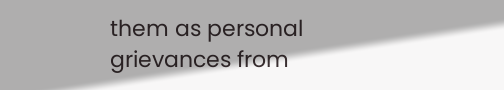them as personal grievances from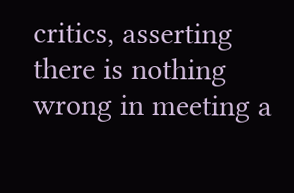critics, asserting there is nothing wrong in meeting a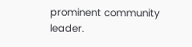prominent community leader.